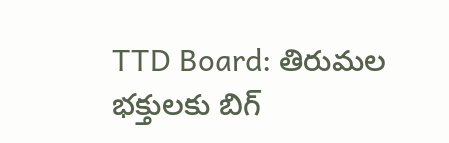TTD Board: తిరుమల భక్తులకు బిగ్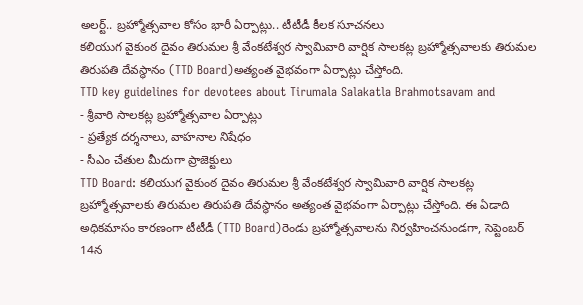అలర్ట్.. బ్రహ్మోత్సవాల కోసం భారీ ఏర్పాట్లు.. టీటీడీ కీలక సూచనలు
కలియుగ వైకుంఠ దైవం తిరుమల శ్రీ వేంకటేశ్వర స్వామివారి వార్షిక సాలకట్ల బ్రహ్మోత్సవాలకు తిరుమల తిరుపతి దేవస్థానం (TTD Board)అత్యంత వైభవంగా ఏర్పాట్లు చేస్తోంది.
TTD key guidelines for devotees about Tirumala Salakatla Brahmotsavam and
- శ్రీవారి సాలకట్ల బ్రహ్మోత్సవాల ఏర్పాట్లు
- ప్రత్యేక దర్శనాలు, వాహనాల నిషేధం
- సీఎం చేతుల మీదుగా ప్రాజెక్టులు
TTD Board: కలియుగ వైకుంఠ దైవం తిరుమల శ్రీ వేంకటేశ్వర స్వామివారి వార్షిక సాలకట్ల బ్రహ్మోత్సవాలకు తిరుమల తిరుపతి దేవస్థానం అత్యంత వైభవంగా ఏర్పాట్లు చేస్తోంది. ఈ ఏడాది అధికమాసం కారణంగా టీటీడీ (TTD Board)రెండు బ్రహ్మోత్సవాలను నిర్వహించనుండగా, సెప్టెంబర్ 14న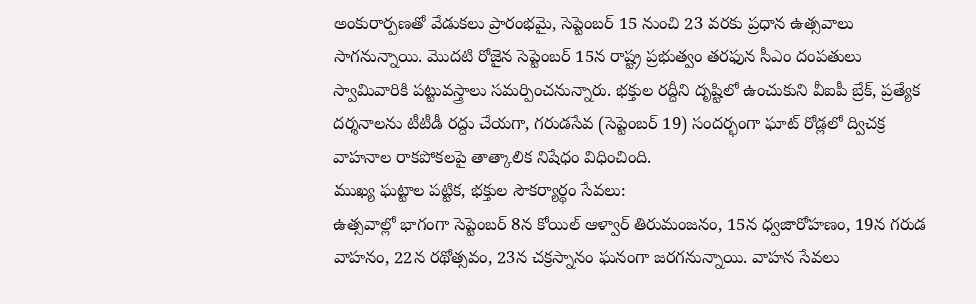అంకురార్పణతో వేడుకలు ప్రారంభమై, సెప్టెంబర్ 15 నుంచి 23 వరకు ప్రధాన ఉత్సవాలు సాగనున్నాయి. మొదటి రోజైన సెప్టెంబర్ 15న రాష్ట్ర ప్రభుత్వం తరఫున సీఎం దంపతులు స్వామివారికి పట్టువస్త్రాలు సమర్పించనున్నారు. భక్తుల రద్దీని దృష్టిలో ఉంచుకుని వీఐపీ బ్రేక్, ప్రత్యేక దర్శనాలను టీటీడీ రద్దు చేయగా, గరుడసేవ (సెప్టెంబర్ 19) సందర్భంగా ఘాట్ రోడ్లలో ద్విచక్ర వాహనాల రాకపోకలపై తాత్కాలిక నిషేధం విధించింది.
ముఖ్య ఘట్టాల పట్టిక, భక్తుల సౌకర్యార్థం సేవలు:
ఉత్సవాల్లో భాగంగా సెప్టెంబర్ 8న కోయిల్ ఆళ్వార్ తిరుమంజనం, 15న ధ్వజారోహణం, 19న గరుడ వాహనం, 22న రథోత్సవం, 23న చక్రస్నానం ఘనంగా జరగనున్నాయి. వాహన సేవలు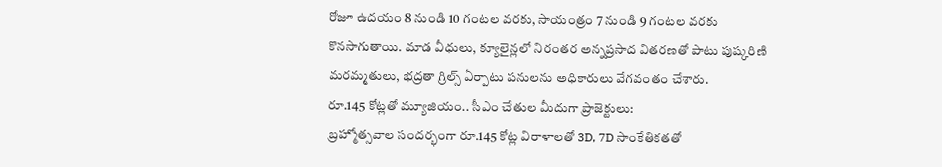రోజూ ఉదయం 8 నుండి 10 గంటల వరకు, సాయంత్రం 7 నుండి 9 గంటల వరకు కొనసాగుతాయి. మాడ వీధులు, క్యూలైన్లలో నిరంతర అన్నప్రసాద వితరణతో పాటు పుష్కరిణి మరమ్మతులు, భద్రతా గ్రిల్స్ ఏర్పాటు పనులను అధికారులు వేగవంతం చేశారు.
రూ.145 కోట్లతో మ్యూజియం.. సీఎం చేతుల మీదుగా ప్రాజెక్టులు:
బ్రహ్మోత్సవాల సందర్భంగా రూ.145 కోట్ల విరాళాలతో 3D, 7D సాంకేతికతతో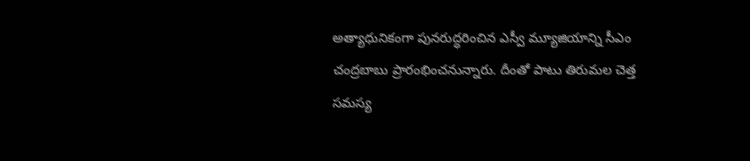అత్యాధునికంగా పునరుద్ధరించిన ఎస్వీ మ్యూజియాన్ని సీఎం చంద్రబాబు ప్రారంభించనున్నారు. దీంతో పాటు తిరుమల చెత్త సమస్య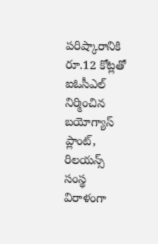పరిష్కారానికి రూ.12 కోట్లతో ఐఓసీఎల్ నిర్మించిన బయోగ్యాస్ ప్లాంట్, రిలయన్స్ సంస్థ విరాళంగా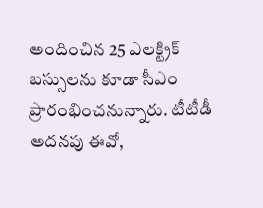అందించిన 25 ఎలక్ట్రిక్ బస్సులను కూడా సీఎం ప్రారంభించనున్నారు. టీటీడీ అదనపు ఈవో,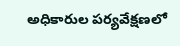అధికారుల పర్యవేక్షణలో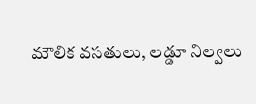మౌలిక వసతులు, లడ్డూ నిల్వలు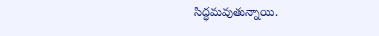సిద్ధమవుతున్నాయి.